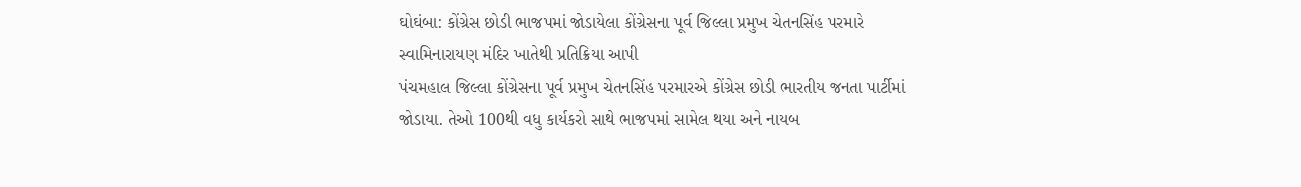ઘોઘંબા: કોંગ્રેસ છોડી ભાજપમાં જોડાયેલા કોંગ્રેસના પૂર્વ જિલ્લા પ્રમુખ ચેતનસિંહ પરમારે સ્વામિનારાયણ મંદિર ખાતેથી પ્રતિક્રિયા આપી
પંચમહાલ જિલ્લા કોંગ્રેસના પૂર્વ પ્રમુખ ચેતનસિંહ પરમારએ કોંગ્રેસ છોડી ભારતીય જનતા પાર્ટીમાં જોડાયા. તેઓ 100થી વધુ કાર્યકરો સાથે ભાજપમાં સામેલ થયા અને નાયબ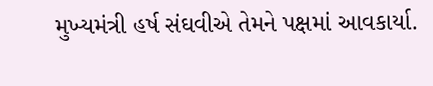મુખ્યમંત્રી હર્ષ સંઘવીએ તેમને પક્ષમાં આવકાર્યા.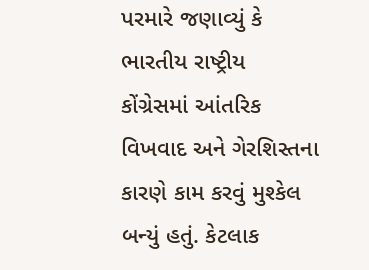પરમારે જણાવ્યું કે ભારતીય રાષ્ટ્રીય કોંગ્રેસમાં આંતરિક વિખવાદ અને ગેરશિસ્તના કારણે કામ કરવું મુશ્કેલ બન્યું હતું. કેટલાક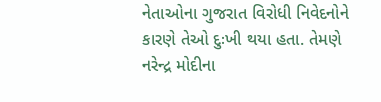નેતાઓના ગુજરાત વિરોધી નિવેદનોને કારણે તેઓ દુઃખી થયા હતા. તેમણે નરેન્દ્ર મોદીના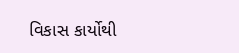વિકાસ કાર્યોથી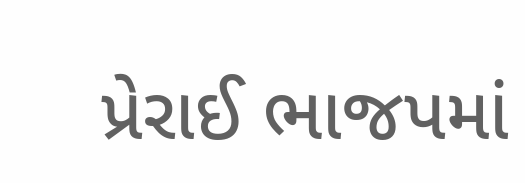પ્રેરાઈ ભાજપમાં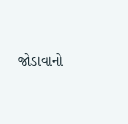જોડાવાનો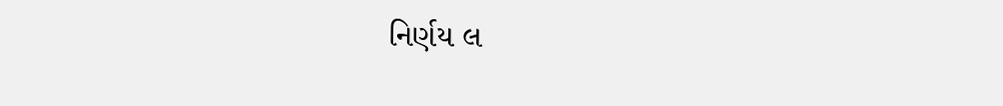નિર્ણય લ